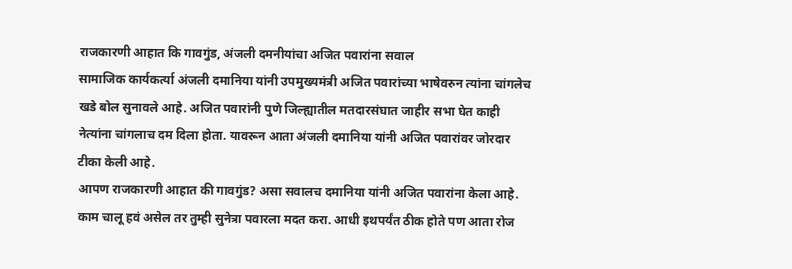राजकारणी आहात कि गावगुंड, अंजली दमनीयांचा अजित पवारांना सवाल
सामाजिक कार्यकर्त्या अंजली दमानिया यांनी उपमुख्यमंत्री अजित पवारांच्या भाषेवरुन त्यांना चांगलेच खडे बोल सुनावले आहे. अजित पवारांनी पुणे जिल्ह्यातील मतदारसंघात जाहीर सभा घेत काही नेत्यांना चांगलाच दम दिला होता. यावरून आता अंजली दमानिया यांनी अजित पवारांवर जोरदार टीका केली आहे.
आपण राजकारणी आहात की गावगुंड? असा सवालच दमानिया यांनी अजित पवारांना केला आहे.
काम चालू हवं असेल तर तुम्ही सुनेत्रा पवारला मदत करा. आधी इथपर्यंत ठीक होते पण आता रोज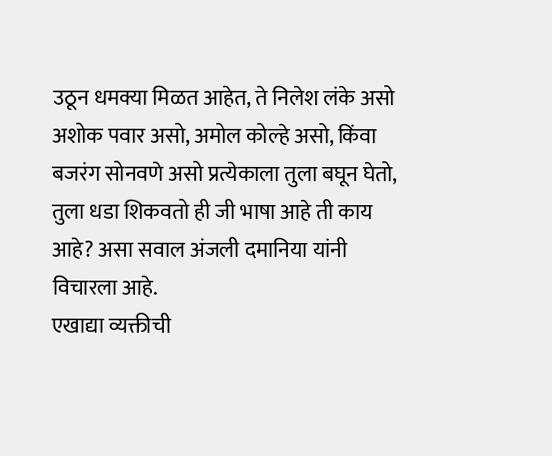उठून धमक्या मिळत आहेत, ते निलेश लंके असो अशोक पवार असो, अमोल कोल्हे असो, किंवा बजरंग सोनवणे असो प्रत्येकाला तुला बघून घेतो, तुला धडा शिकवतो ही जी भाषा आहे ती काय आहे? असा सवाल अंजली दमानिया यांनी विचारला आहे.
एखाद्या व्यक्तीची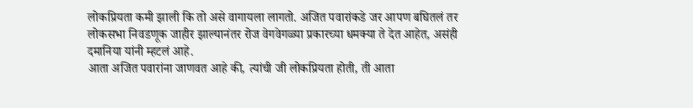लोकप्रियता कमी झाली कि तो असे वागायला लागतो. अजित पवारांकडे जर आपण बघितलं तर लोकसभा निवडणूक जाहीर झाल्यानंतर रोज वेगवेगळ्या प्रकारच्या धमक्या ते देत आहेत, असंही दमानिया यांनी म्हटलं आहे.
आता अजित पवारांना जाणवत आहे की, त्यांची जी लोकप्रियता होती, ती आता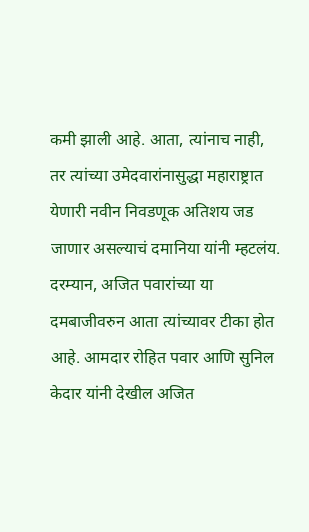कमी झाली आहे. आता, त्यांनाच नाही, तर त्यांच्या उमेदवारांनासुद्धा महाराष्ट्रात येणारी नवीन निवडणूक अतिशय जड जाणार असल्याचं दमानिया यांनी म्हटलंय.
दरम्यान, अजित पवारांच्या या दमबाजीवरुन आता त्यांच्यावर टीका होत आहे. आमदार रोहित पवार आणि सुनिल केदार यांनी देखील अजित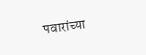पवारांच्या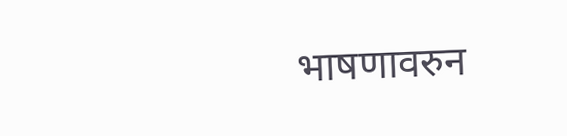भाषणावरुन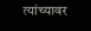त्यांच्यावर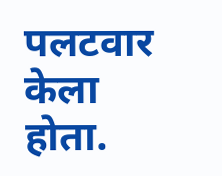पलटवार केला होता.